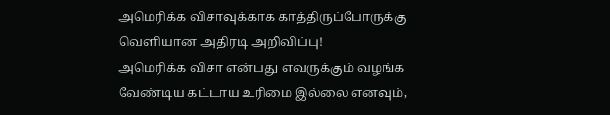அமெரிக்க விசாவுக்காக காத்திருப்போருக்கு வெளியான அதிரடி அறிவிப்பு!
அமெரிக்க விசா என்பது எவருக்கும் வழங்க வேண்டிய கட்டாய உரிமை இல்லை எனவும்,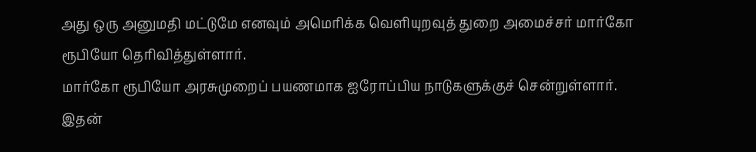அது ஒரு அனுமதி மட்டுமே எனவும் அமெரிக்க வெளியுறவுத் துறை அமைச்சர் மார்கோ ரூபியோ தெரிவித்துள்ளார்.
மார்கோ ரூபியோ அரசுமுறைப் பயணமாக ஐரோப்பிய நாடுகளுக்குச் சென்றுள்ளார்.
இதன்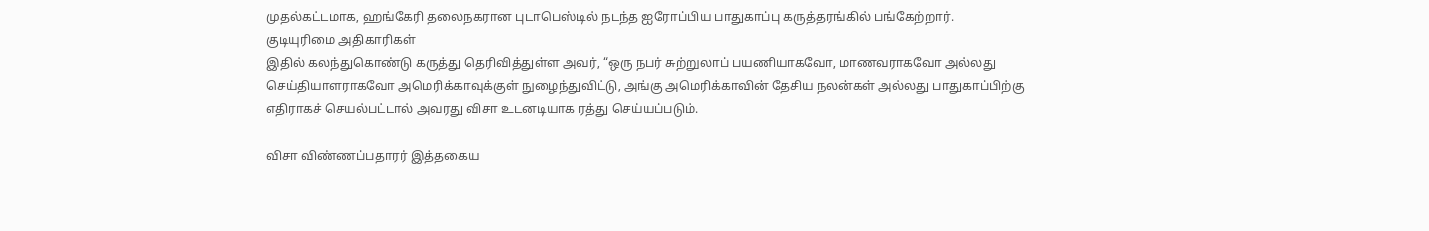முதல்கட்டமாக, ஹங்கேரி தலைநகரான புடாபெஸ்டில் நடந்த ஐரோப்பிய பாதுகாப்பு கருத்தரங்கில் பங்கேற்றார்.
குடியுரிமை அதிகாரிகள்
இதில் கலந்துகொண்டு கருத்து தெரிவித்துள்ள அவர், “ஒரு நபர் சுற்றுலாப் பயணியாகவோ, மாணவராகவோ அல்லது செய்தியாளராகவோ அமெரிக்காவுக்குள் நுழைந்துவிட்டு, அங்கு அமெரிக்காவின் தேசிய நலன்கள் அல்லது பாதுகாப்பிற்கு எதிராகச் செயல்பட்டால் அவரது விசா உடனடியாக ரத்து செய்யப்படும்.

விசா விண்ணப்பதாரர் இத்தகைய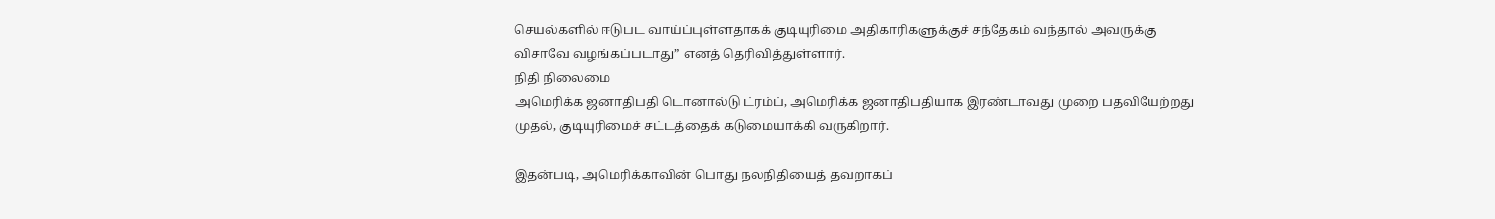செயல்களில் ஈடுபட வாய்ப்புள்ளதாகக் குடியுரிமை அதிகாரிகளுக்குச் சந்தேகம் வந்தால் அவருக்கு விசாவே வழங்கப்படாது” எனத் தெரிவித்துள்ளார்.
நிதி நிலைமை
அமெரிக்க ஜனாதிபதி டொனால்டு ட்ரம்ப், அமெரிக்க ஜனாதிபதியாக இரண்டாவது முறை பதவியேற்றது முதல், குடியுரிமைச் சட்டத்தைக் கடுமையாக்கி வருகிறார்.

இதன்படி, அமெரிக்காவின் பொது நலநிதியைத் தவறாகப்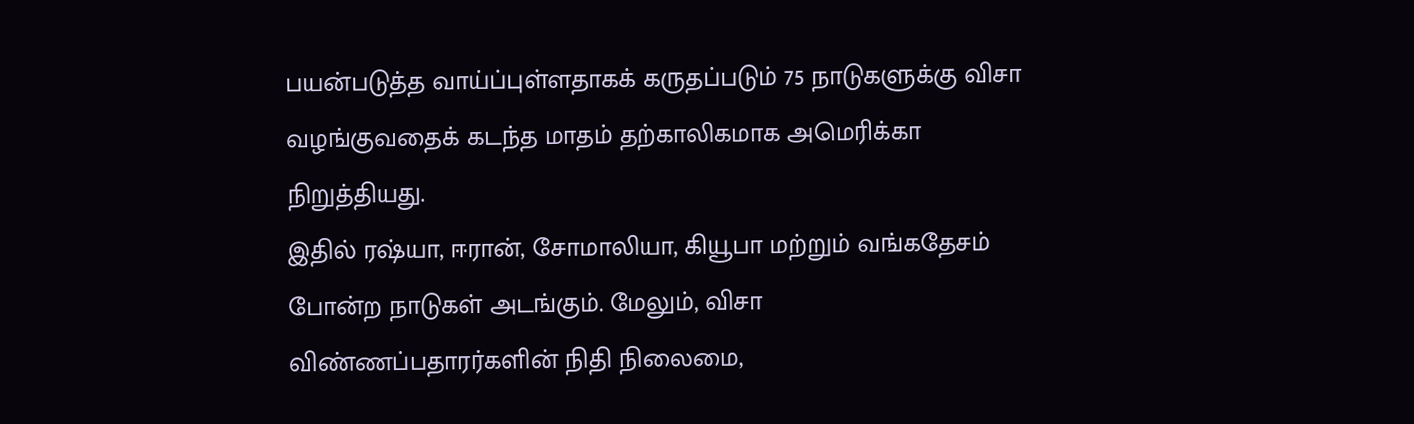பயன்படுத்த வாய்ப்புள்ளதாகக் கருதப்படும் 75 நாடுகளுக்கு விசா வழங்குவதைக் கடந்த மாதம் தற்காலிகமாக அமெரிக்கா நிறுத்தியது.
இதில் ரஷ்யா, ஈரான், சோமாலியா, கியூபா மற்றும் வங்கதேசம் போன்ற நாடுகள் அடங்கும். மேலும், விசா விண்ணப்பதாரர்களின் நிதி நிலைமை,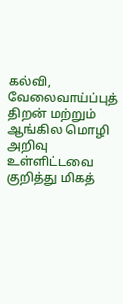கல்வி, வேலைவாய்ப்புத் திறன் மற்றும் ஆங்கில மொழி அறிவு உள்ளிட்டவை குறித்து மிகத்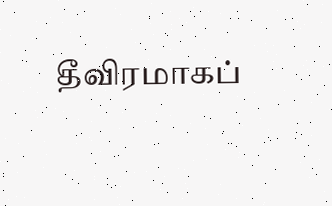தீவிரமாகப்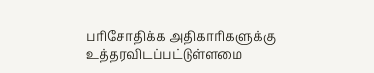பரிசோதிக்க அதிகாரிகளுக்கு உத்தரவிடப்பட்டுள்ளமை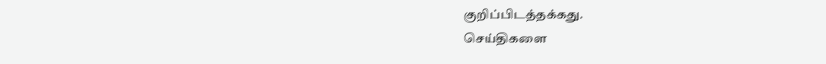குறிப்பிடத்தக்கது.
செய்திகளை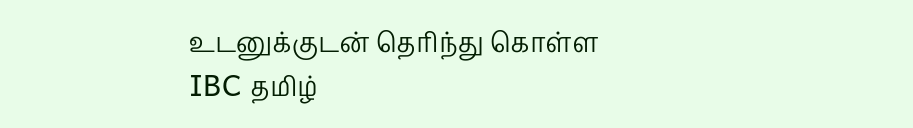உடனுக்குடன் தெரிந்து கொள்ள IBC தமிழ்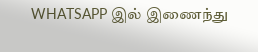WHATSAPP இல் இணைந்து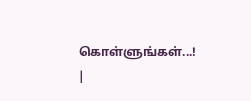கொள்ளுங்கள்...! |